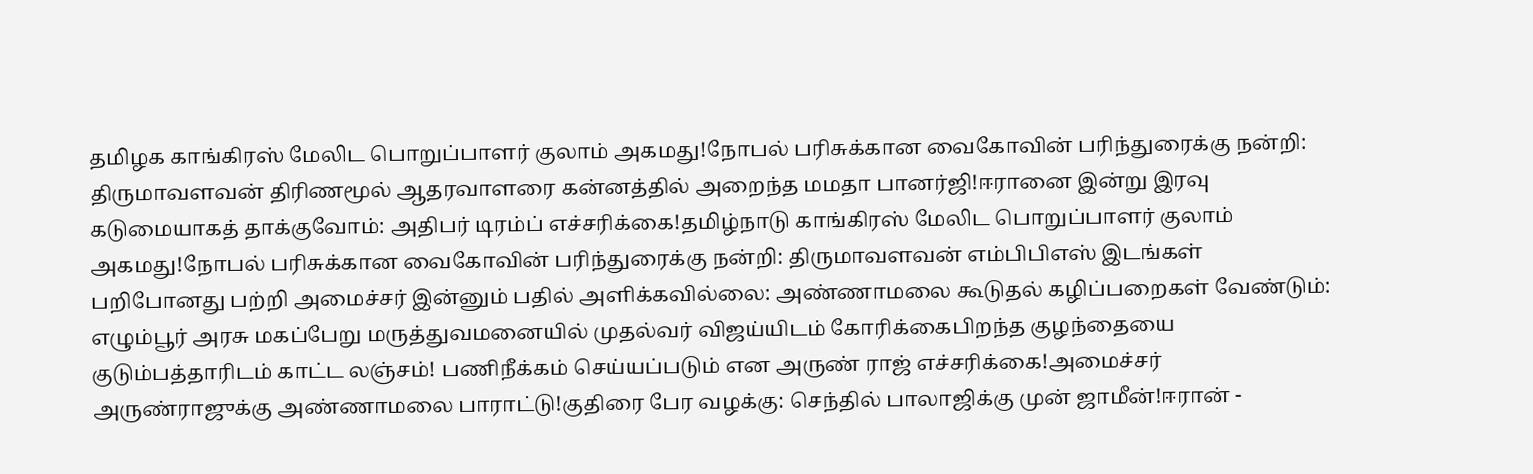தமிழக காங்கிரஸ் மேலிட பொறுப்பாளர் குலாம் அகமது!நோபல் பரிசுக்கான வைகோவின் பரிந்துரைக்கு நன்றி: திருமாவளவன் திரிணமூல் ஆதரவாளரை கன்னத்தில் அறைந்த மமதா பானர்ஜி!ஈரானை இன்று இரவு கடுமையாகத் தாக்குவோம்: அதிபர் டிரம்ப் எச்சரிக்கை!தமிழ்நாடு காங்கிரஸ் மேலிட பொறுப்பாளர் குலாம் அகமது!நோபல் பரிசுக்கான வைகோவின் பரிந்துரைக்கு நன்றி: திருமாவளவன் எம்பிபிஎஸ் இடங்கள் பறிபோனது பற்றி அமைச்சர் இன்னும் பதில் அளிக்கவில்லை: அண்ணாமலை கூடுதல் கழிப்பறைகள் வேண்டும்: எழும்பூர் அரசு மகப்பேறு மருத்துவமனையில் முதல்வர் விஜய்யிடம் கோரிக்கைபிறந்த குழந்தையை குடும்பத்தாரிடம் காட்ட லஞ்சம்! பணிநீக்கம் செய்யப்படும் என அருண் ராஜ் எச்சரிக்கை!அமைச்சர் அருண்ராஜுக்கு அண்ணாமலை பாராட்டு!குதிரை பேர வழக்கு: செந்தில் பாலாஜிக்கு முன் ஜாமீன்!ஈரான் -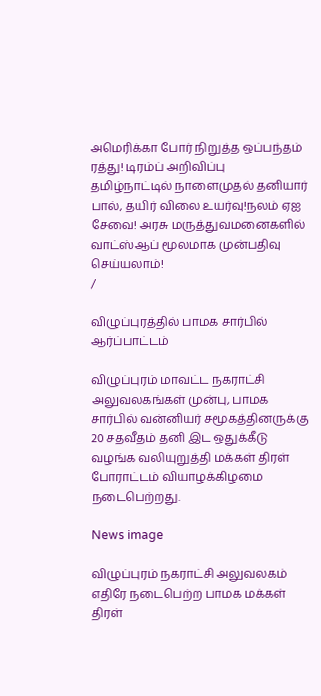அமெரிக்கா போர் நிறுத்த ஒப்பந்தம் ரத்து! டிரம்ப் அறிவிப்பு தமிழ்நாட்டில் நாளைமுதல் தனியார் பால், தயிர் விலை உயர்வு!நலம் ஏஐ சேவை! அரசு மருத்துவமனைகளில் வாட்ஸ்ஆப் மூலமாக முன்பதிவு செய்யலாம்!
/

விழுப்புரத்தில் பாமக சார்பில் ஆர்ப்பாட்டம்

விழுப்புரம் மாவட்ட நகராட்சி அலுவலகங்கள் முன்பு, பாமக சார்பில் வன்னியர் சமூகத்தினருக்கு 20 சதவீதம் தனி இட ஒதுக்கீடு வழங்க வலியுறுத்தி மக்கள் திரள் போராட்டம் வியாழக்கிழமை நடைபெற்றது.

News image

விழுப்புரம் நகராட்சி அலுவலகம் எதிரே நடைபெற்ற பாமக மக்கள் திரள்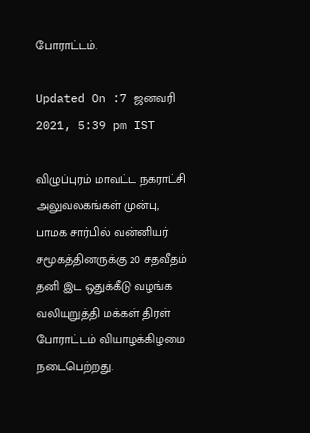போராட்டம்.

Updated On :7 ஜனவரி 2021, 5:39 pm IST

விழுப்புரம் மாவட்ட நகராட்சி அலுவலகங்கள் முன்பு, பாமக சார்பில் வன்னியர் சமூகத்தினருக்கு 20 சதவீதம் தனி இட ஒதுக்கீடு வழங்க வலியுறுத்தி மக்கள் திரள் போராட்டம் வியாழக்கிழமை நடைபெற்றது.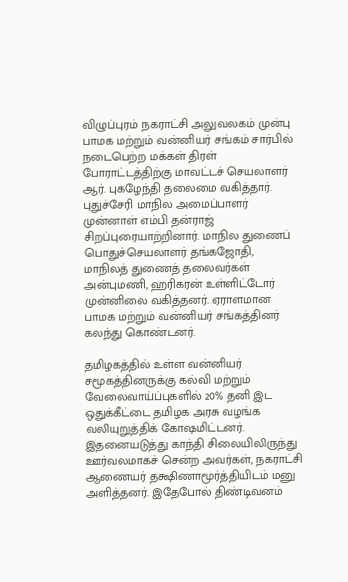விழுப்புரம் நகராட்சி அலுவலகம் முன்பு பாமக மற்றும் வன்னியர் சங்கம் சார்பில் நடைபெற்ற மக்கள் திரள் போராட்டத்திற்கு மாவட்டச் செயலாளர் ஆர். புகழேந்தி தலைமை வகித்தார். புதுச்சேரி மாநில அமைப்பாளர் முன்னாள் எம்பி தன்ராஜ் சிறப்புரையாற்றினார். மாநில துணைப் பொதுச்செயலாளர் தங்கஜோதி, மாநிலத் துணைத் தலைவர்கள் அன்புமணி, ஹரிகரன் உள்ளிட்டோர் முன்னிலை வகித்தனர். ஏராளமான பாமக மற்றும் வன்னியர் சங்கத்தினர் கலந்து கொண்டனர்.

தமிழகத்தில் உள்ள வன்னியர் சமூகத்தினருக்கு கல்வி மற்றும் வேலைவாய்ப்புகளில் 20% தனி இட ஒதுக்கீட்டை தமிழக அரசு வழங்க வலியுறுத்திக் கோஷமிட்டனர். இதனையடுத்து காந்தி சிலையிலிருந்து ஊர்வலமாகச் சென்ற அவர்கள், நகராட்சி ஆணையர் தக்ஷிணாமூர்த்தியிடம் மனு அளித்தனர். இதேபோல் திண்டிவனம்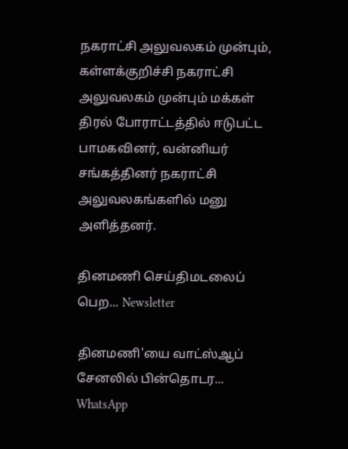நகராட்சி அலுவலகம் முன்பும், கள்ளக்குறிச்சி நகராட்சி அலுவலகம் முன்பும் மக்கள் திரல் போராட்டத்தில் ஈடுபட்ட பாமகவினர், வன்னியர் சங்கத்தினர் நகராட்சி அலுவலகங்களில் மனு அளித்தனர்.

தினமணி செய்திமடலைப் பெற... Newsletter

தினமணி'யை வாட்ஸ்ஆப் சேனலில் பின்தொடர... WhatsApp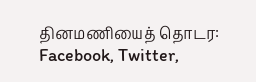தினமணியைத் தொடர: Facebook, Twitter,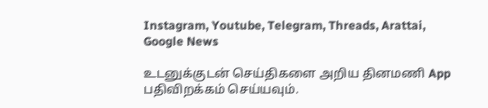Instagram, Youtube, Telegram, Threads, Arattai, Google News

உடனுக்குடன் செய்திகளை அறிய தினமணி App பதிவிறக்கம் செய்யவும்.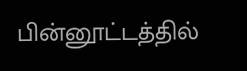பின்னூட்டத்தில்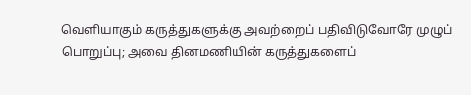வெளியாகும் கருத்துகளுக்கு அவற்றைப் பதிவிடுவோரே முழுப் பொறுப்பு; அவை தினமணியின் கருத்துகளைப்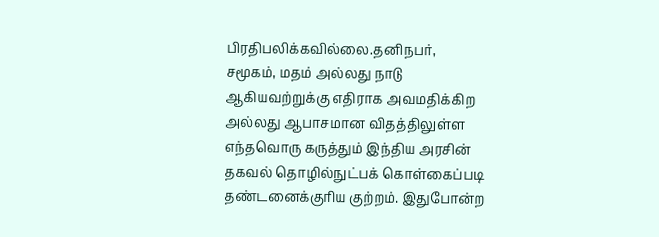பிரதிபலிக்கவில்லை.தனிநபர், சமூகம், மதம் அல்லது நாடு ஆகியவற்றுக்கு எதிராக அவமதிக்கிற அல்லது ஆபாசமான விதத்திலுள்ள எந்தவொரு கருத்தும் இந்திய அரசின் தகவல் தொழில்நுட்பக் கொள்கைப்படி தண்டனைக்குரிய குற்றம். இதுபோன்ற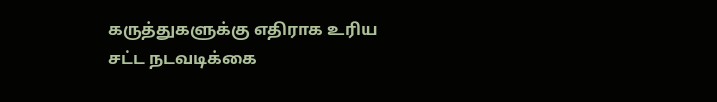கருத்துகளுக்கு எதிராக உரிய சட்ட நடவடிக்கை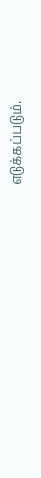எடுக்கப்படும்.